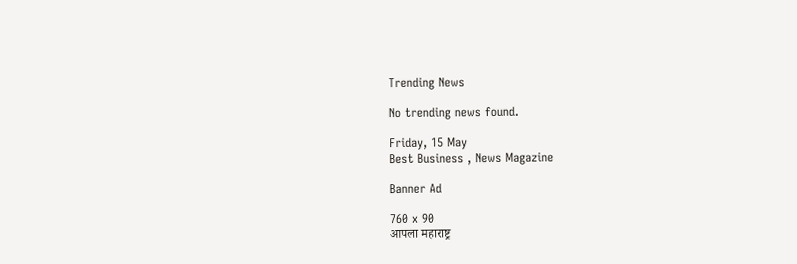Trending News

No trending news found.

Friday, 15 May
Best Business , News Magazine

Banner Ad

760 x 90
आपला महाराष्ट्र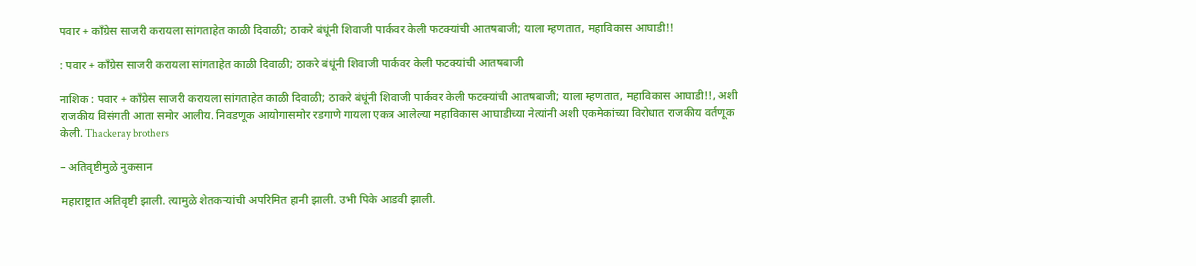पवार + काँग्रेस साजरी करायला सांगताहेत काळी दिवाळी; ठाकरे बंधूंनी शिवाजी पार्कवर केली फटक्यांची आतषबाजी; याला म्हणतात, महाविकास आघाडी!!

: पवार + काँग्रेस साजरी करायला सांगताहेत काळी दिवाळी; ठाकरे बंधूंनी शिवाजी पार्कवर केली फटक्यांची आतषबाजी

नाशिक : पवार + काँग्रेस साजरी करायला सांगताहेत काळी दिवाळी; ठाकरे बंधूंनी शिवाजी पार्कवर केली फटक्यांची आतषबाजी; याला म्हणतात, महाविकास आघाडी!!, अशी राजकीय विसंगती आता समोर आलीय. निवडणूक आयोगासमोर रडगाणे गायला एकत्र आलेल्या महाविकास आघाडीच्या नेत्यांनी अशी एकमेकांच्या विरोधात राजकीय वर्तणूक केली. Thackeray brothers

– अतिवृष्टीमुळे नुकसान

महाराष्ट्रात अतिवृष्टी झाली. त्यामुळे शेतकऱ्यांची अपरिमित हानी झाली. उभी पिके आडवी झाली.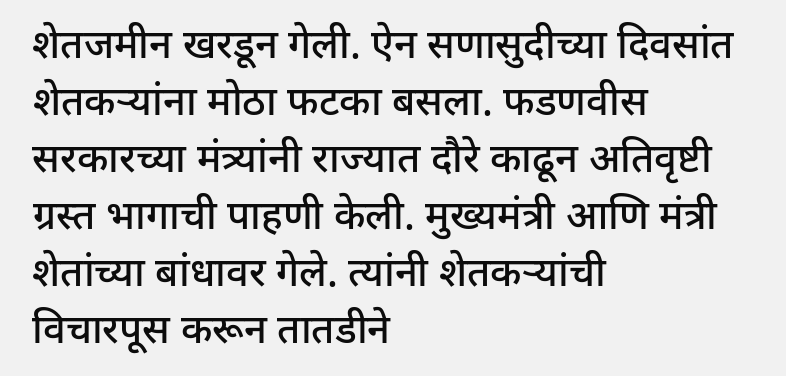शेतजमीन खरडून गेली. ऐन सणासुदीच्या दिवसांत शेतकऱ्यांना मोठा फटका बसला. फडणवीस सरकारच्या मंत्र्यांनी राज्यात दौरे काढून अतिवृष्टी ग्रस्त भागाची पाहणी केली. मुख्यमंत्री आणि मंत्री शेतांच्या बांधावर गेले. त्यांनी शेतकऱ्यांची विचारपूस करून तातडीने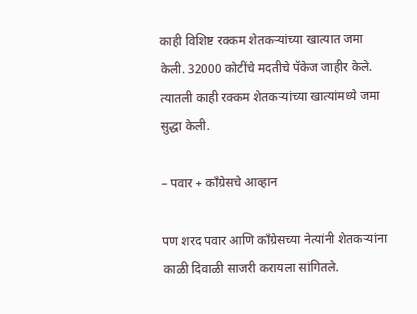काही विशिष्ट रक्कम शेतकऱ्यांच्या खात्यात जमा केली. 32000 कोटींचे मदतीचे पॅकेज जाहीर केले. त्यातली काही रक्कम शेतकऱ्यांच्या खात्यांमध्ये जमा सुद्धा केली.

– पवार + काँग्रेसचे आव्हान

पण शरद पवार आणि काँग्रेसच्या नेत्यांनी शेतकऱ्यांना काळी दिवाळी साजरी करायला सांगितले.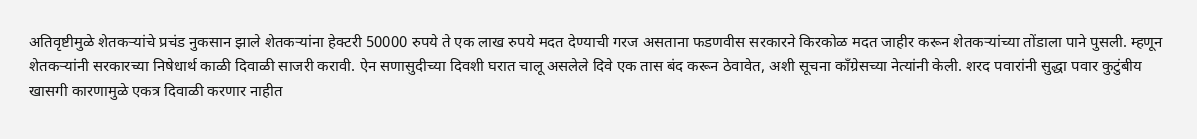अतिवृष्टीमुळे शेतकऱ्यांचे प्रचंड नुकसान झाले शेतकऱ्यांना हेक्टरी 50000 रुपये ते एक लाख रुपये मदत देण्याची गरज असताना फडणवीस सरकारने किरकोळ मदत जाहीर करून शेतकऱ्यांच्या तोंडाला पाने पुसली. म्हणून शेतकऱ्यांनी सरकारच्या निषेधार्थ काळी दिवाळी साजरी करावी. ऐन सणासुदीच्या दिवशी घरात चालू असलेले दिवे एक तास बंद करून ठेवावेत, अशी सूचना काँग्रेसच्या नेत्यांनी केली. शरद पवारांनी सुद्धा पवार कुटुंबीय खासगी कारणामुळे एकत्र दिवाळी करणार नाहीत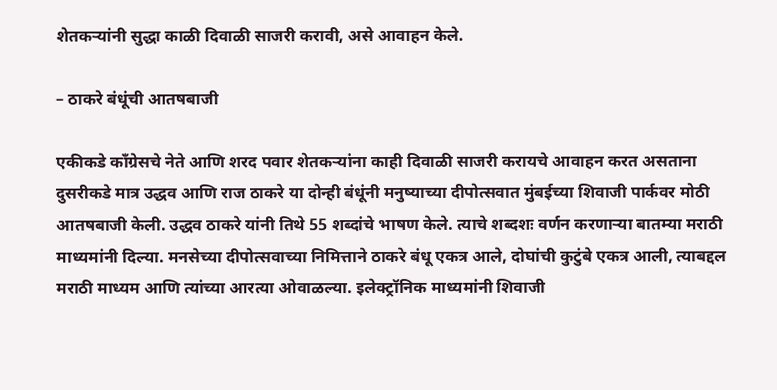शेतकऱ्यांनी सुद्धा काळी दिवाळी साजरी करावी, असे आवाहन केले.

– ठाकरे बंधूंची आतषबाजी

एकीकडे काँग्रेसचे नेते आणि शरद पवार शेतकऱ्यांना काही दिवाळी साजरी करायचे आवाहन करत असताना दुसरीकडे मात्र उद्धव आणि राज ठाकरे या दोन्ही बंधूंनी मनुष्याच्या दीपोत्सवात मुंबईच्या शिवाजी पार्कवर मोठी आतषबाजी केली. उद्धव ठाकरे यांनी तिथे 55 शब्दांचे भाषण केले. त्याचे शब्दशः वर्णन करणाऱ्या बातम्या मराठी माध्यमांनी दिल्या. मनसेच्या दीपोत्सवाच्या निमित्ताने ठाकरे बंधू एकत्र आले, दोघांची कुटुंबे एकत्र आली, त्याबद्दल मराठी माध्यम आणि त्यांच्या आरत्या ओवाळल्या. इलेक्ट्रॉनिक माध्यमांनी शिवाजी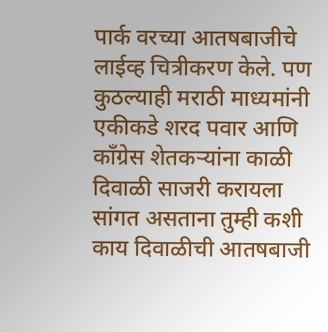पार्क वरच्या आतषबाजीचे लाईव्ह चित्रीकरण केले. पण कुठल्याही मराठी माध्यमांनी एकीकडे शरद पवार आणि काँग्रेस शेतकऱ्यांना काळी दिवाळी साजरी करायला सांगत असताना तुम्ही कशी काय दिवाळीची आतषबाजी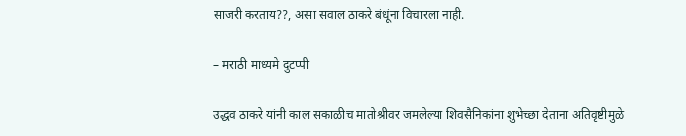साजरी करताय??, असा सवाल ठाकरे बंधूंना विचारला नाही.

– मराठी माध्यमे दुटप्पी

उद्धव ठाकरे यांनी काल सकाळीच मातोश्रीवर जमलेल्या शिवसैनिकांना शुभेच्छा देताना अतिवृष्टीमुळे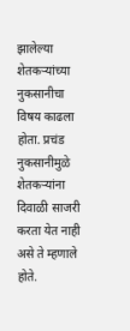झालेल्या शेतकऱ्यांच्या नुकसानीचा विषय काढला होता. प्रचंड नुकसानीमुळे शेतकऱ्यांना दिवाळी साजरी करता येत नाही असे ते म्हणाले होते.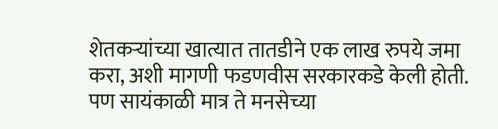शेतकऱ्यांच्या खात्यात तातडीने एक लाख रुपये जमा करा, अशी मागणी फडणवीस सरकारकडे केली होती. पण सायंकाळी मात्र ते मनसेच्या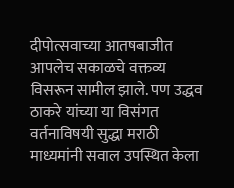दीपोत्सवाच्या आतषबाजीत आपलेच सकाळचे वक्तव्य विसरून सामील झाले. पण उद्धव ठाकरे यांच्या या विसंगत वर्तनाविषयी सुद्धा मराठी माध्यमांनी सवाल उपस्थित केला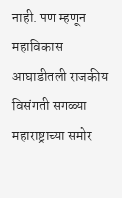नाही. पण म्हणून महाविकास आघाडीतली राजकीय विसंगती सगळ्या महाराष्ट्राच्या समोर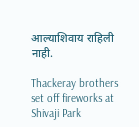आल्याशिवाय राहिली नाही.

Thackeray brothers set off fireworks at Shivaji Park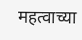महत्वाच्या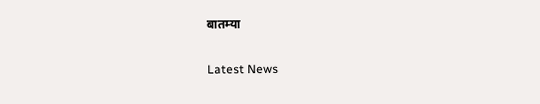बातम्या

Latest News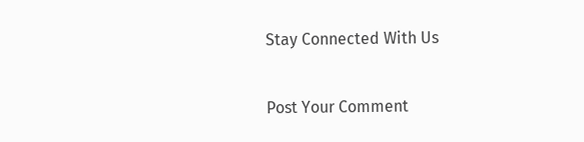Stay Connected With Us

Post Your Comment